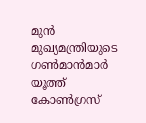മുൻ മുഖ്യമന്ത്രിയുടെ ഗൺമാൻമാർ യൂത്ത് കോൺഗ്രസ്‌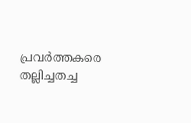പ്രവർത്തകരെ തല്ലിച്ചതച്ച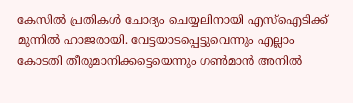കേസിൽ പ്രതികൾ ചോദ്യം ചെയ്യലിനായി എസ്ഐടിക്ക് മുന്നിൽ ഹാജരായി. വേട്ടയാടപ്പെട്ടുവെന്നും എല്ലാം കോടതി തീരുമാനിക്കട്ടെയെന്നും ഗൺമാൻ അനിൽ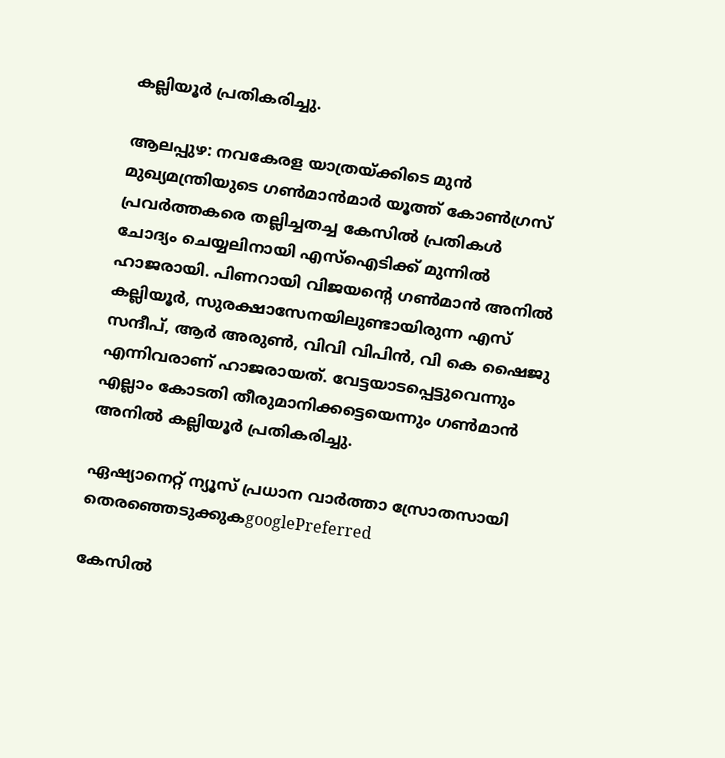കല്ലിയൂർ പ്രതികരിച്ചു.

ആലപ്പുഴ: നവകേരള യാത്രയ്ക്കിടെ മുൻ മുഖ്യമന്ത്രിയുടെ ഗൺമാൻമാർ യൂത്ത് കോൺഗ്രസ്‌ പ്രവർത്തകരെ തല്ലിച്ചതച്ച കേസിൽ പ്രതികൾ ചോദ്യം ചെയ്യലിനായി എസ്ഐടിക്ക് മുന്നിൽ ഹാജരായി. പിണറായി വിജയന്റെ ഗൺമാൻ അനിൽ കല്ലിയൂർ, സുരക്ഷാസേനയിലുണ്ടായിരുന്ന എസ് സന്ദീപ്, ആർ അരുണ്‍, വിവി വിപിൻ, വി കെ ഷൈജു എന്നിവരാണ് ഹാജരായത്. വേട്ടയാടപ്പെട്ടുവെന്നും എല്ലാം കോടതി തീരുമാനിക്കട്ടെയെന്നും ഗൺമാൻ അനിൽ കല്ലിയൂർ പ്രതികരിച്ചു.

ഏഷ്യാനെറ്റ് ന്യൂസ് പ്രധാന വാർത്താ സ്രോതസായി തെരഞ്ഞെടുക്കുകgooglePreferred

കേസിൽ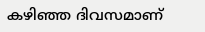കഴിഞ്ഞ ദിവസമാണ്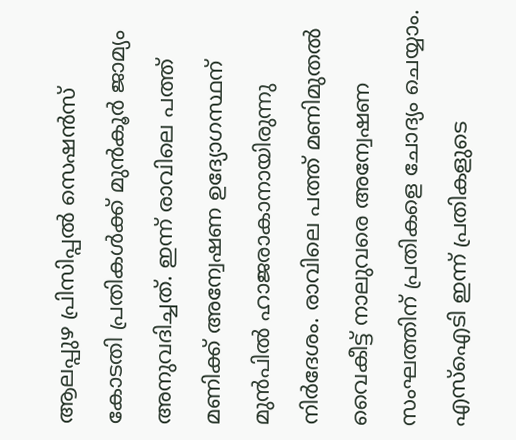ആലപ്പുഴ പ്രിസിപ്പൽ സെഷൻസ് കോടതി പ്രതികൾക്ക് മുൻ‌കൂർ ജാമ്യം അനുവദിച്ചത്. ഇന്ന് രാവിലെ പത്ത് മണിക്ക് അന്വേഷണ ഉദ്യോഗസ്ഥന് മുൻപിൽ ഹാജരാകാനായിരുന്നു നിർദേശം. രാവിലെ പത്ത് മണിമുതൽ വൈകീട്ട് നാലുവരെ അന്വേഷണ സംഘത്തിന് പ്രതികളെ ചോദ്യം ചെയ്യാം. എസ്ഐടി ഇന്ന് പ്രതികളുടെ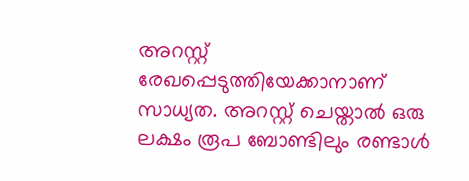അറസ്റ്റ് രേഖപ്പെടുത്തിയേക്കാനാണ് സാധ്യത. അറസ്റ്റ് ചെയ്താൽ ഒരു ലക്ഷം രൂപ ബോണ്ടിലും രണ്ടാൾ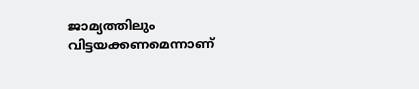ജാമ്യത്തിലും വിട്ടയക്കണമെന്നാണ്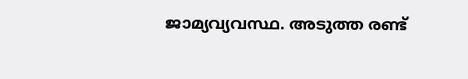ജാമ്യവ്യവസ്ഥ. അടുത്ത രണ്ട്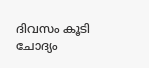ദിവസം കൂടി ചോദ്യം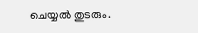ചെയ്യൽ തുടരും.